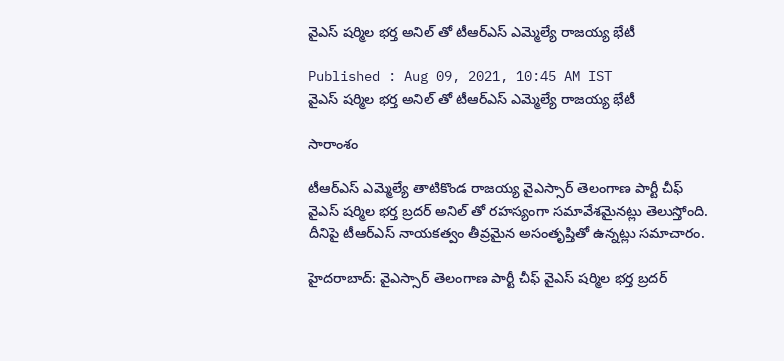వైఎస్ షర్మిల భర్త అనిల్ తో టీఆర్ఎస్ ఎమ్మెల్యే రాజయ్య భేటీ

Published : Aug 09, 2021, 10:45 AM IST
వైఎస్ షర్మిల భర్త అనిల్ తో టీఆర్ఎస్ ఎమ్మెల్యే రాజయ్య భేటీ

సారాంశం

టీఆర్ఎస్ ఎమ్మెల్యే తాటికొండ రాజయ్య వైఎస్సార్ తెలంగాణ పార్టీ చీఫ్ వైఎస్ షర్మిల భర్త బ్రదర్ అనిల్ తో రహస్యంగా సమావేశమైనట్లు తెలుస్తోంది. దీనిపై టీఆర్ఎస్ నాయకత్వం తీవ్రమైన అసంతృప్తితో ఉన్నట్లు సమాచారం.

హైదరాబాద్: వైఎస్సార్ తెలంగాణ పార్టీ చీఫ్ వైఎస్ షర్మిల భర్త బ్రదర్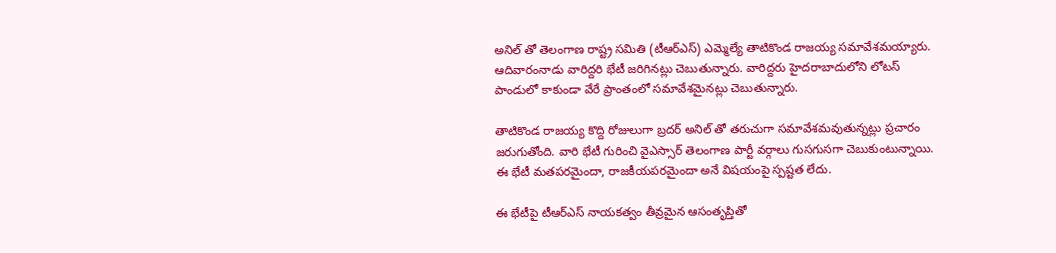అనిల్ తో తెలంగాణ రాష్ట్ర సమితి (టీఆర్ఎస్) ఎమ్మెల్యే తాటికొండ రాజయ్య సమావేశమయ్యారు. ఆదివారంనాడు వారిద్దరి భేటీ జరిగినట్లు చెబుతున్నారు. వారిద్దరు హైదరాబాదులోని లోటస్ పాండులో కాకుండా వేరే ప్రాంతంలో సమావేశమైనట్లు చెబుతున్నారు.

తాటికొండ రాజయ్య కొద్ది రోజులుగా బ్రదర్ అనిల్ తో తరుచుగా సమావేశమవుతున్నట్లు ప్రచారం జరుగుతోంది. వారి భేటీ గురించి వైఎస్సార్ తెలంగాణ పార్టీ వర్గాలు గుసగుసగా చెబుకుంటున్నాయి. ఈ భేటీ మతపరమైందా, రాజకీయపరమైందా అనే విషయంపై స్పష్టత లేదు.

ఈ భేటీపై టీఆర్ఎస్ నాయకత్వం తీవ్రమైన ఆసంతృప్తితో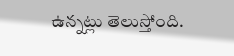ఉన్నట్లు తెలుస్తోంది.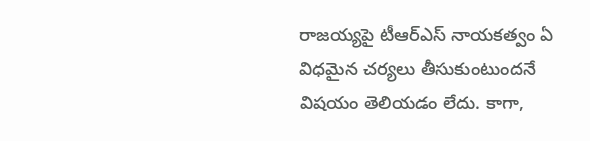రాజయ్యపై టీఆర్ఎస్ నాయకత్వం ఏ విధమైన చర్యలు తీసుకుంటుందనే విషయం తెలియడం లేదు. కాగా,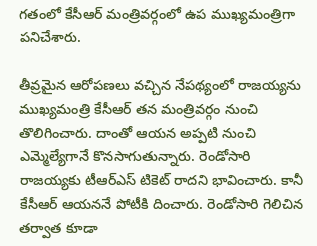గతంలో కేసీఆర్ మంత్రివర్గంలో ఉప ముఖ్యమంత్రిగా పనిచేశారు.

తీవ్రమైన ఆరోపణలు వచ్చిన నేపథ్యంలో రాజయ్యను ముఖ్యమంత్రి కేసీఆర్ తన మంత్రివర్గం నుంచి తొలిగించారు. దాంతో ఆయన అప్పటి నుంచి ఎమ్మెల్యేగానే కొనసాగుతున్నారు. రెండోసారి రాజయ్యకు టీఆర్ఎస్ టికెట్ రాదని భావించారు. కానీ కేసీఆర్ ఆయననే పోటీకి దించారు. రెండోసారి గెలిచిన తర్వాత కూడా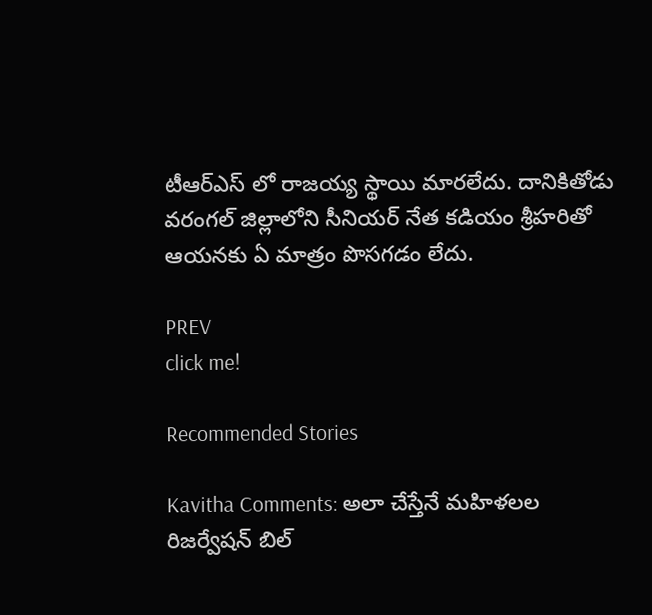టీఆర్ఎస్ లో రాజయ్య స్థాయి మారలేదు. దానికితోడు వరంగల్ జిల్లాలోని సీనియర్ నేత కడియం శ్రీహరితో ఆయనకు ఏ మాత్రం పొసగడం లేదు.

PREV
click me!

Recommended Stories

Kavitha Comments: అలా చేస్తేనే మహిళలల రిజర్వేషన్ బిల్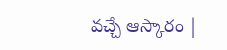వచ్చే ఆస్కారం |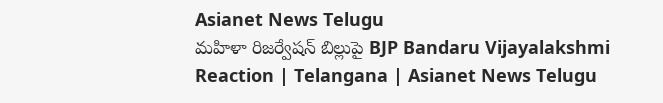Asianet News Telugu
మహిళా రిజర్వేషన్ బిల్లుపై BJP Bandaru Vijayalakshmi Reaction | Telangana | Asianet News Telugu